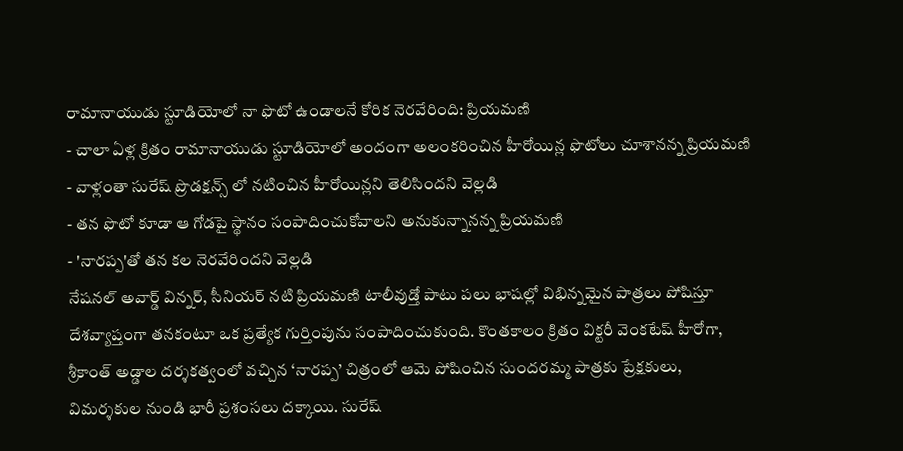రామానాయుడు స్టూడియోలో నా ఫొటో ఉండాలనే కోరిక నెరవేరింది: ప్రియమణి
- చాలా ఏళ్ల క్రితం రామానాయుడు స్టూడియోలో అందంగా అలంకరించిన హీరోయిన్ల ఫొటోలు చూశానన్న ప్రియమణి
- వాళ్లంతా సురేష్ ప్రొడక్షన్స్ లో నటించిన హీరోయిన్లని తెలిసిందని వెల్లడి
- తన ఫొటో కూడా ఆ గోడపై స్థానం సంపాదించుకోవాలని అనుకున్నానన్న ప్రియమణి
- 'నారప్ప'తో తన కల నెరవేరిందని వెల్లడి
నేషనల్ అవార్డ్ విన్నర్, సీనియర్ నటి ప్రియమణి టాలీవుడ్తో పాటు పలు భాషల్లో విభిన్నమైన పాత్రలు పోషిస్తూ దేశవ్యాప్తంగా తనకంటూ ఒక ప్రత్యేక గుర్తింపును సంపాదించుకుంది. కొంతకాలం క్రితం విక్టరీ వెంకటేష్ హీరోగా, శ్రీకాంత్ అడ్డాల దర్శకత్వంలో వచ్చిన ‘నారప్ప’ చిత్రంలో ఆమె పోషించిన సుందరమ్మ పాత్రకు ప్రేక్షకులు, విమర్శకుల నుండి భారీ ప్రశంసలు దక్కాయి. సురేష్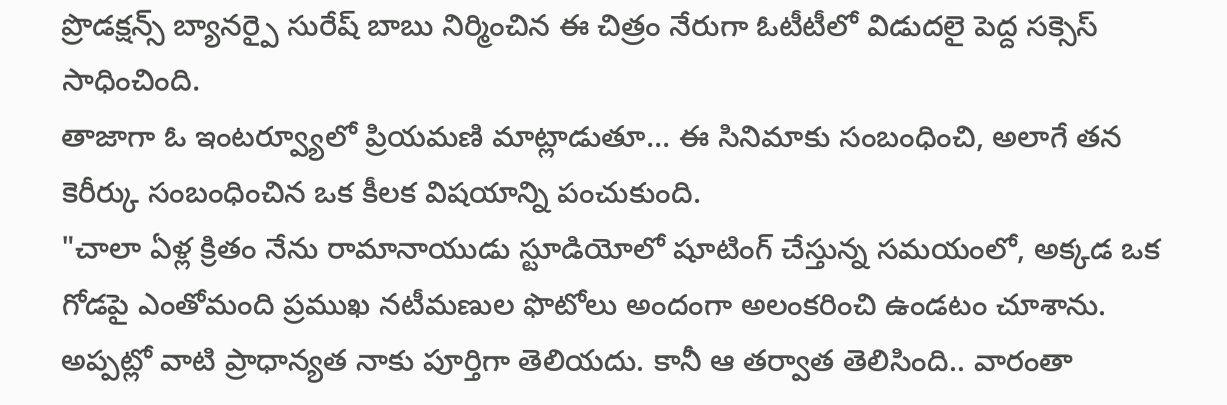ప్రొడక్షన్స్ బ్యానర్పై సురేష్ బాబు నిర్మించిన ఈ చిత్రం నేరుగా ఓటీటీలో విడుదలై పెద్ద సక్సెస్ సాధించింది.
తాజాగా ఓ ఇంటర్వ్యూలో ప్రియమణి మాట్లాడుతూ... ఈ సినిమాకు సంబంధించి, అలాగే తన కెరీర్కు సంబంధించిన ఒక కీలక విషయాన్ని పంచుకుంది.
"చాలా ఏళ్ల క్రితం నేను రామానాయుడు స్టూడియోలో షూటింగ్ చేస్తున్న సమయంలో, అక్కడ ఒక గోడపై ఎంతోమంది ప్రముఖ నటీమణుల ఫొటోలు అందంగా అలంకరించి ఉండటం చూశాను. అప్పట్లో వాటి ప్రాధాన్యత నాకు పూర్తిగా తెలియదు. కానీ ఆ తర్వాత తెలిసింది.. వారంతా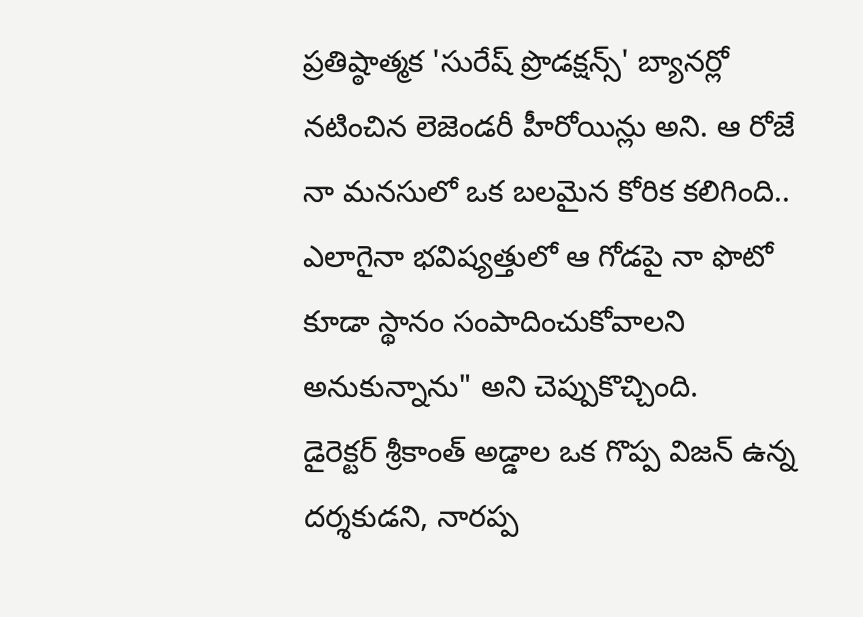ప్రతిష్ఠాత్మక 'సురేష్ ప్రొడక్షన్స్' బ్యానర్లో నటించిన లెజెండరీ హీరోయిన్లు అని. ఆ రోజే నా మనసులో ఒక బలమైన కోరిక కలిగింది.. ఎలాగైనా భవిష్యత్తులో ఆ గోడపై నా ఫొటో కూడా స్థానం సంపాదించుకోవాలని అనుకున్నాను" అని చెప్పుకొచ్చింది.
డైరెక్టర్ శ్రీకాంత్ అడ్డాల ఒక గొప్ప విజన్ ఉన్న దర్శకుడని, నారప్ప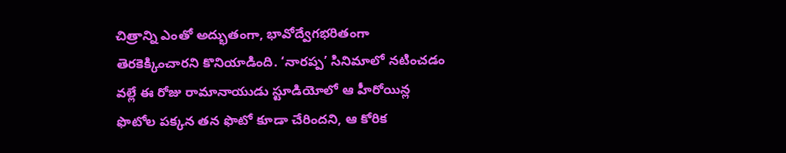చిత్రాన్ని ఎంతో అద్భుతంగా, భావోద్వేగభరితంగా తెరకెక్కించారని కొనియాడింది. ‘నారప్ప’ సినిమాలో నటించడం వల్లే ఈ రోజు రామానాయుడు స్టూడియోలో ఆ హీరోయిన్ల ఫొటోల పక్కన తన ఫొటో కూడా చేరిందని, ఆ కోరిక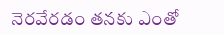నెరవేరడం తనకు ఎంతో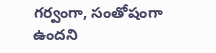గర్వంగా, సంతోషంగా ఉందని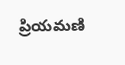ప్రియమణి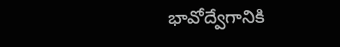భావోద్వేగానికి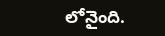లోనైంది.